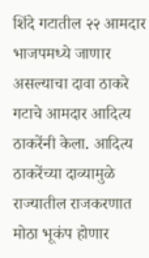शिंदे गटातील २२ आमदार भाजपमध्ये जाणार असल्याचा दावा ठाकरे गटाचे आमदार आदित्य ठाकरेंनी केला. आदित्य ठाकरेंच्या दाव्यामुळे राज्यातील राजकरणात मोठा भूकंप होणार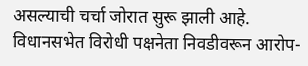असल्याची चर्चा जोरात सुरू झाली आहे. विधानसभेत विरोधी पक्षनेता निवडीवरून आरोप-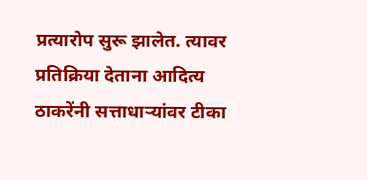प्रत्यारोप सुरू झालेत. त्यावर प्रतिक्रिया देताना आदित्य ठाकरेंनी सत्ताधाऱ्यांवर टीका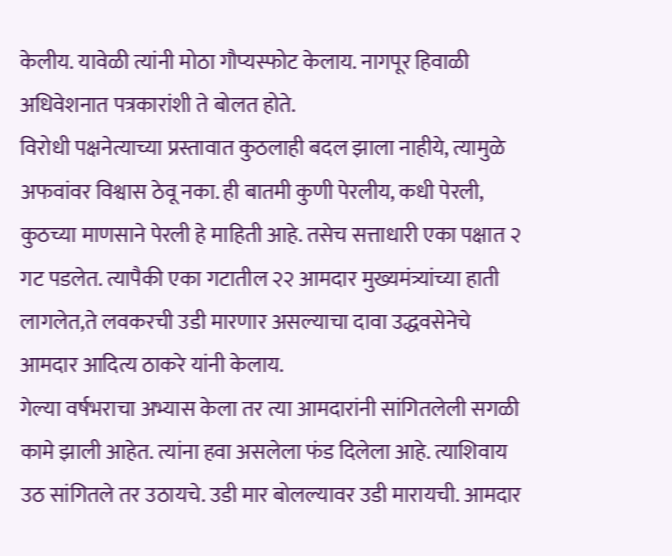केलीय. यावेळी त्यांनी मोठा गौप्यस्फोट केलाय. नागपूर हिवाळी अधिवेशनात पत्रकारांशी ते बोलत होते.
विरोधी पक्षनेत्याच्या प्रस्तावात कुठलाही बदल झाला नाहीये, त्यामुळे अफवांवर विश्वास ठेवू नका. ही बातमी कुणी पेरलीय, कधी पेरली, कुठच्या माणसाने पेरली हे माहिती आहे. तसेच सत्ताधारी एका पक्षात २ गट पडलेत. त्यापैकी एका गटातील २२ आमदार मुख्यमंत्र्यांच्या हाती लागलेत,ते लवकरची उडी मारणार असल्याचा दावा उद्धवसेनेचे आमदार आदित्य ठाकरे यांनी केलाय.
गेल्या वर्षभराचा अभ्यास केला तर त्या आमदारांनी सांगितलेली सगळी कामे झाली आहेत. त्यांना हवा असलेला फंड दिलेला आहे. त्याशिवाय उठ सांगितले तर उठायचे. उडी मार बोलल्यावर उडी मारायची. आमदार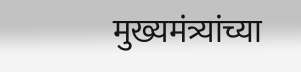मुख्यमंत्र्यांच्या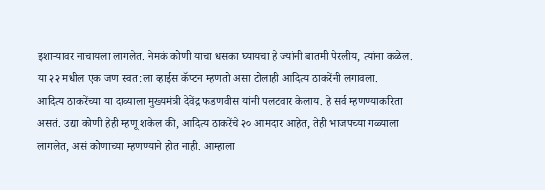इशाऱ्यावर नाचायला लागलेत. नेमकं कोणी याचा धसका घ्यायचा हे ज्यांनी बातमी पेरलीय, त्यांना कळेल. या २२ मधील एक जण स्वत:ला व्हाईस कॅप्टन म्हणतो असा टोलाही आदित्य ठाकरेंनी लगावला.
आदित्य ठाकरेंच्या या दाव्याला मुख्यमंत्री देवेंद्र फडणवीस यांनी पलटवार केलाय. हे सर्व म्हणण्याकरिता असतं. उद्या कोणी हेही म्हणू शकेल की, आदित्य ठाकरेंचे २० आमदार आहेत, तेही भाजपच्या गळ्याला लागलेत, असं कोणाच्या म्हणण्याने होत नाही. आम्हाला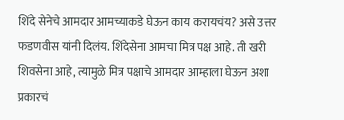शिंदे सेनेचे आमदार आमच्याकडे घेऊन काय करायचंय? असे उत्तर फडणवीस यांनी दिलंय. शिंदेसेना आमचा मित्र पक्ष आहे. ती खरी शिवसेना आहे, त्यामुळे मित्र पक्षाचे आमदार आम्हाला घेऊन अशा प्रकारचं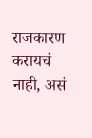राजकारण करायचं नाही, असं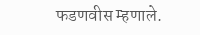फडणवीस म्हणाले.